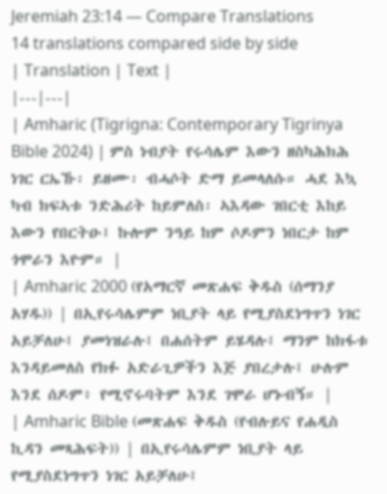Jeremiah 23:14 — Compare Translations
14 translations compared side by side
| Translation | Text |
|---|---|
| Amharic (Tigrigna: Contemporary Tigrinya Bible 2024) | ምስ ነብያት የሩሳሌም እውን ዘስካሕክሕ ነገር ርኤኹ፡ ይዘሙ፡ ብሓሶት ድማ ይመላለሱ። ሓደ እኳ ካብ ክፍኣቱ ንድሕሪት ከይምለስ፡ ኣእዳው ገበርቲ እከይ እውን የበርትዑ፤ ኩሎም ንዓይ ከም ሶዶምን ነበርታ ከም ጎሞራን እዮም። |
| Amharic 2000 (የአማርኛ መጽሐፍ ቅዱስ (ሰማንያ አሃዱ)) | በኢየሩሳሌምም ነቢያት ላይ የሚያስደነግጥን ነገር አይቻለሁ፤ ያመነዝራሉ፤ በሐሰትም ይሄዳሉ፤ ማንም ከክፋቱ እንዳይመለስ የክፉ አድራጊዎችን እጅ ያበረታሉ፤ ሁሉም እንደ ሰዶም፥ የሚኖሩባትም እንደ ገሞራ ሆኑብኝ። |
| Amharic Bible (መጽሐፍ ቅዱስ (የብሉይና የሐዲስ ኪዳን መጻሕፍት)) | በኢየሩሳሌምም ነቢያት ላይ የሚያስደነግጥን ነገር አይቻለሁ፤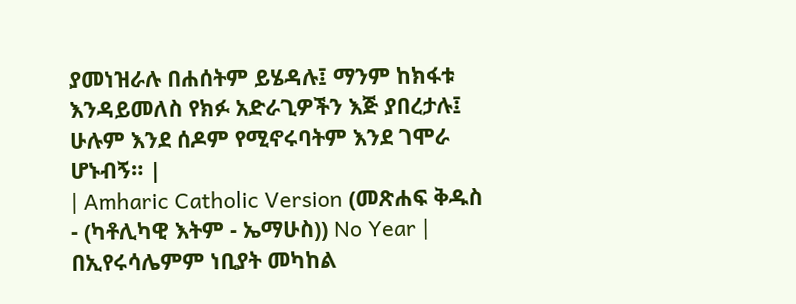ያመነዝራሉ በሐሰትም ይሄዳሉ፤ ማንም ከክፋቱ እንዳይመለስ የክፉ አድራጊዎችን እጅ ያበረታሉ፤ ሁሉም እንደ ሰዶም የሚኖሩባትም እንደ ገሞራ ሆኑብኝ። |
| Amharic Catholic Version (መጽሐፍ ቅዱስ - (ካቶሊካዊ እትም - ኤማሁስ)) No Year | በኢየሩሳሌምም ነቢያት መካከል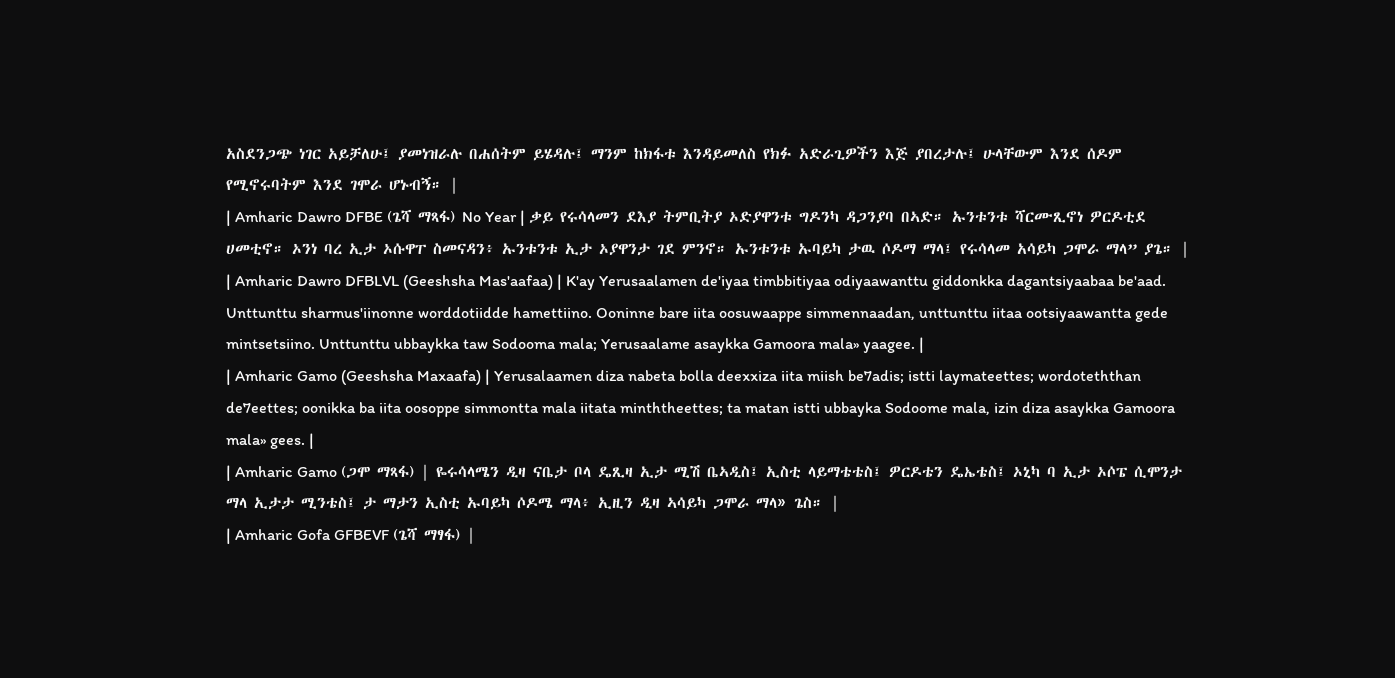አስደንጋጭ ነገር አይቻለሁ፤ ያመነዝራሉ በሐሰትም ይሄዳሉ፤ ማንም ከክፋቱ እንዳይመለስ የክፉ አድራጊዎችን እጅ ያበረታሉ፤ ሁላቸውም እንደ ሰዶም የሚኖሩባትም እንደ ገሞራ ሆኑብኝ። |
| Amharic Dawro DFBE (ጌሻ ማጻፋ) No Year | ቃይ የሩሳላመን ደእያ ትምቢትያ ኦድያዋንቱ ግዶንካ ዳጋንያባ በኣድ። ኡንቱንቱ ሻርሙጺኖነ ዎርዶቲደ ሀመቲኖ። ኦንነ ባረ ኢታ ኦሱዋፐ ስመናዳን፥ ኡንቱንቱ ኢታ ኦያዋንታ ገደ ምንኖ። ኡንቱንቱ ኡባይካ ታዉ ሶዶማ ማላ፤ የሩሳላመ አሳይካ ጋሞራ ማላ” ያጌ። |
| Amharic Dawro DFBLVL (Geeshsha Mas'aafaa) | K'ay Yerusaalamen de'iyaa timbbitiyaa odiyaawanttu giddonkka dagantsiyaabaa be'aad. Unttunttu sharmus'iinonne worddotiidde hamettiino. Ooninne bare iita oosuwaappe simmennaadan, unttunttu iitaa ootsiyaawantta gede mintsetsiino. Unttunttu ubbaykka taw Sodooma mala; Yerusaalame asaykka Gamoora mala» yaagee. |
| Amharic Gamo (Geeshsha Maxaafa) | Yerusalaamen diza nabeta bolla deexxiza iita miish be7adis; istti laymateettes; wordoteththan de7eettes; oonikka ba iita oosoppe simmontta mala iitata minththeettes; ta matan istti ubbayka Sodoome mala, izin diza asaykka Gamoora mala» gees. |
| Amharic Gamo (ጋሞ ማጻፋ) | ዬሩሳላሜን ዲዛ ናቤታ ቦላ ዴጺዛ ኢታ ሚሽ ቤኣዲስ፤ ኢስቲ ላይማቴቴስ፤ ዎርዶቴን ዴኤቴስ፤ ኦኒካ ባ ኢታ ኦሶፔ ሲሞንታ ማላ ኢታታ ሚንቴስ፤ ታ ማታን ኢስቲ ኡባይካ ሶዶሜ ማላ፥ ኢዚን ዲዛ ኣሳይካ ጋሞራ ማላ» ጌስ። |
| Amharic Gofa GFBEVF (ጌሻ ማፃፋ) |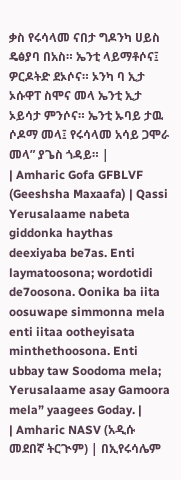ቃስ የሩሳላመ ናበታ ግዶንካ ሀይስ ዴፅያባ በአስ። ኤንቲ ላይማቶሶና፤ ዎርዶትድ ደኦሶና። ኦንካ ባ ኢታ ኦሱዋፐ ስሞና መላ ኤንቲ ኢታ ኦይሳታ ምንሶና። ኤንቲ ኡባይ ታዉ ሶዶማ መላ፤ የሩሳላመ አሳይ ጋሞራ መላ” ያጌስ ጎዳይ። |
| Amharic Gofa GFBLVF (Geeshsha Maxaafa) | Qassi Yerusalaame nabeta giddonka haythas deexiyaba be7as. Enti laymatoosona; wordotidi de7oosona. Oonika ba iita oosuwape simmonna mela enti iitaa ootheyisata minthethoosona. Enti ubbay taw Soodoma mela; Yerusalaame asay Gamoora mela” yaagees Goday. |
| Amharic NASV (አዲሱ መደበኛ ትርጒም) | በኢየሩሳሌም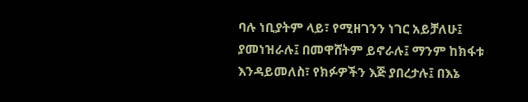ባሉ ነቢያትም ላይ፣ የሚዘገንን ነገር አይቻለሁ፤ ያመነዝራሉ፤ በመዋሸትም ይኖራሉ፤ ማንም ከክፋቱ እንዳይመለስ፣ የክፉዎችን እጅ ያበረታሉ፤ በእኔ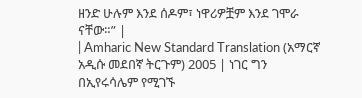ዘንድ ሁሉም እንደ ሰዶም፣ ነዋሪዎቿም እንደ ገሞራ ናቸው።” |
| Amharic New Standard Translation (አማርኛ አዲሱ መደበኛ ትርጉም) 2005 | ነገር ግን በኢየሩሳሌም የሚገኙ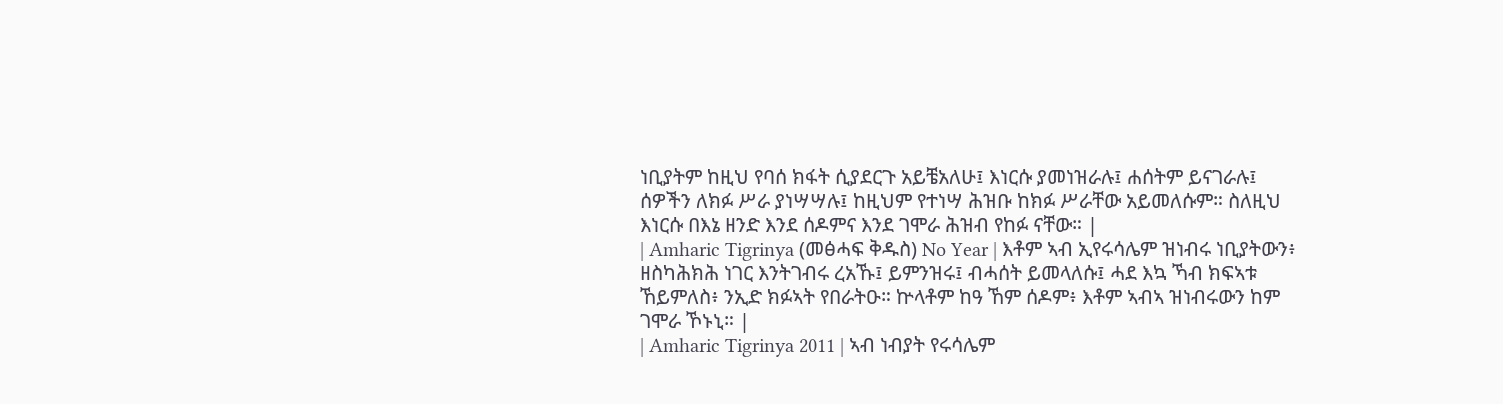ነቢያትም ከዚህ የባሰ ክፋት ሲያደርጉ አይቼአለሁ፤ እነርሱ ያመነዝራሉ፤ ሐሰትም ይናገራሉ፤ ሰዎችን ለክፉ ሥራ ያነሣሣሉ፤ ከዚህም የተነሣ ሕዝቡ ከክፉ ሥራቸው አይመለሱም። ስለዚህ እነርሱ በእኔ ዘንድ እንደ ሰዶምና እንደ ገሞራ ሕዝብ የከፉ ናቸው። |
| Amharic Tigrinya (መፅሓፍ ቅዱስ) No Year | እቶም ኣብ ኢየሩሳሌም ዝነብሩ ነቢያትውን፥ ዘስካሕክሕ ነገር እንትገብሩ ረአኹ፤ ይምንዝሩ፤ ብሓሰት ይመላለሱ፤ ሓደ እኳ ኻብ ክፍኣቱ ኸይምለስ፥ ንኢድ ክፉኣት የበራትዑ። ኵላቶም ከዓ ኸም ሰዶም፥ እቶም ኣብኣ ዝነብሩውን ከም ገሞራ ኾኑኒ። |
| Amharic Tigrinya 2011 | ኣብ ነብያት የሩሳሌም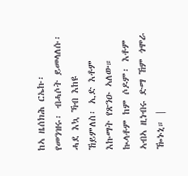ከኣ ዜሰክሕ ርኤኩ፡ የመንዝሩ፡ ብሓሶት ይመላለሱ፡ ሓደ እኳ ኻብ እከዩ ኸይምለስ፡ ኢድ እቶም እኩማት የጽንዑ ኣለው። ኲላቶም ከም ሶዶም፡ እቶም ኣብኣ ዚነብሩ ድማ ኸም ጎሞራ ዀኑኒ። |